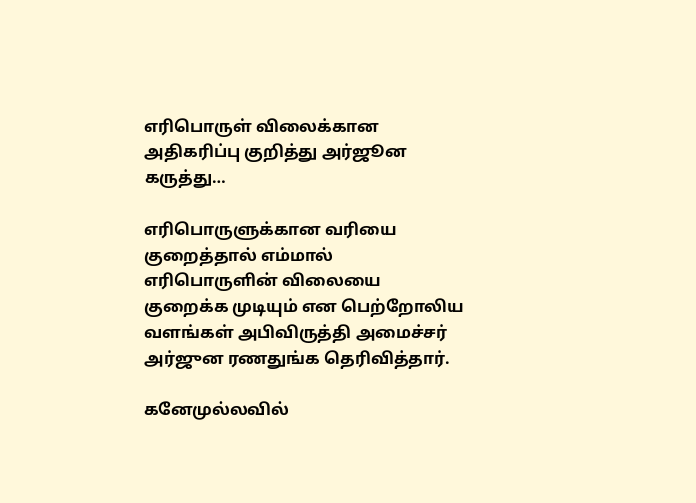எரிபொருள் விலைக்கான அதிகரிப்பு குறித்து அர்ஜூன கருத்து…

எரிபொருளுக்கான வரியை குறைத்தால் எம்மால் எரிபொருளின் விலையை குறைக்க முடியும் என பெற்றோலிய வளங்கள் அபிவிருத்தி அமைச்சர் அர்ஜுன ரணதுங்க தெரிவித்தார்.

கனேமுல்லவில்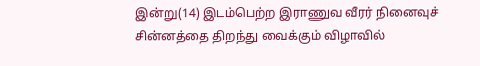இன்று(14) இடம்பெற்ற இராணுவ வீரர் நினைவுச் சின்னத்தை திறந்து வைக்கும் விழாவில்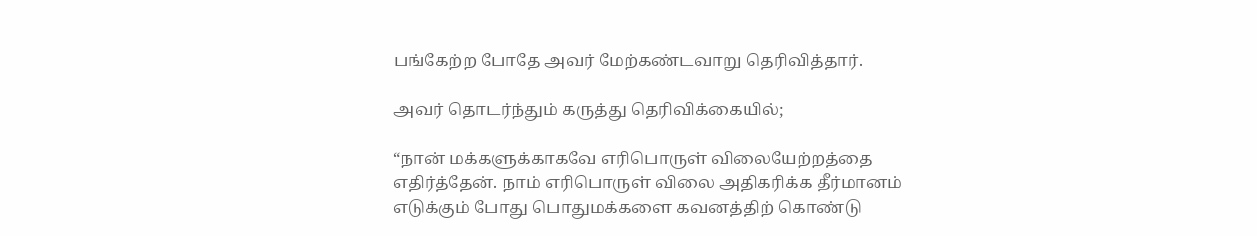பங்கேற்ற போதே அவர் மேற்கண்டவாறு தெரிவித்தார்.

அவர் தொடர்ந்தும் கருத்து தெரிவிக்கையில்;

“நான் மக்களுக்காகவே எரிபொருள் விலையேற்றத்தை எதிர்த்தேன். நாம் எரிபொருள் விலை அதிகரிக்க தீர்மானம் எடுக்கும் போது பொதுமக்களை கவனத்திற் கொண்டு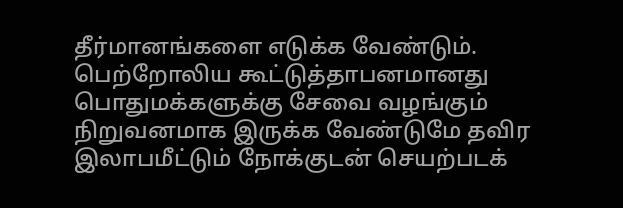தீர்மானங்களை எடுக்க வேண்டும். பெற்றோலிய கூட்டுத்தாபனமானது பொதுமக்களுக்கு சேவை வழங்கும் நிறுவனமாக இருக்க வேண்டுமே தவிர இலாபமீட்டும் நோக்குடன் செயற்படக்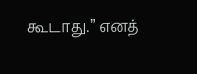கூடாது.” எனத்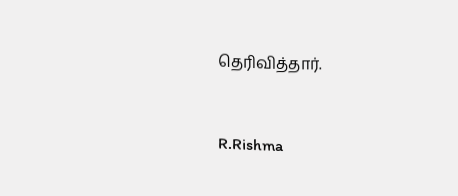தெரிவித்தார்.



R.Rishma